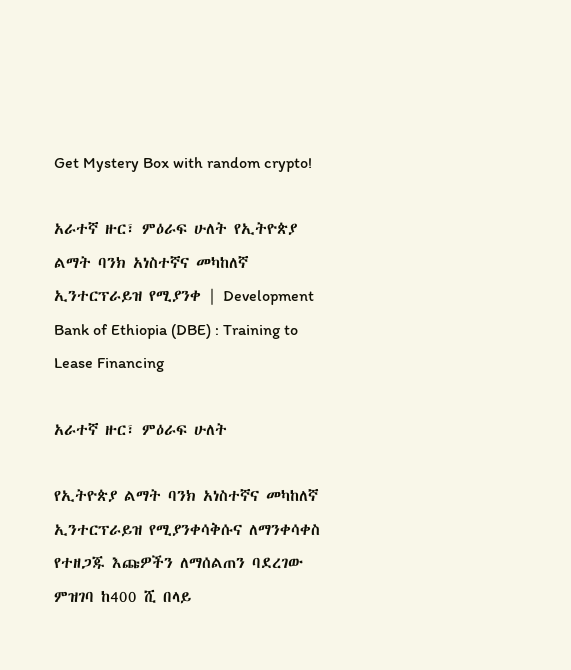Get Mystery Box with random crypto!

አራተኛ ዙር፣ ምዕራፍ ሁለት የኢትዮጵያ ልማት ባንክ አነስተኛና መካከለኛ ኢንተርፕራይዝ የሚያንቀ | Development Bank of Ethiopia (DBE) : Training to Lease Financing

አራተኛ ዙር፣ ምዕራፍ ሁለት

የኢትዮጵያ ልማት ባንክ አነስተኛና መካከለኛ ኢንተርፕራይዝ የሚያንቀሳቅሱና ለማንቀሳቀስ የተዘጋጁ እጩዎችን ለማሰልጠን ባደረገው ምዝገባ ከ400 ሺ በላይ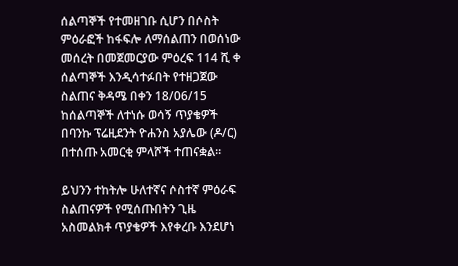ሰልጣኞች የተመዘገቡ ሲሆን በሶስት ምዕራፎች ከፋፍሎ ለማሰልጠን በወሰነው መሰረት በመጀመርያው ምዕረፍ 114 ሺ ቀ ሰልጣኞች እንዲሳተፉበት የተዘጋጀው ስልጠና ቅዳሜ በቀን 18/06/15 ከሰልጣኞች ለተነሱ ወሳኝ ጥያቄዎች በባንኩ ፕሬዚደንት ዮሐንስ አያሌው (ዶ/ር) በተሰጡ አመርቂ ምላሾች ተጠናቋል።

ይህንን ተከትሎ ሁለተኛና ሶስተኛ ምዕራፍ ስልጠናዎች የሚሰጡበትን ጊዜ አስመልክቶ ጥያቄዎች እየቀረቡ እንደሆነ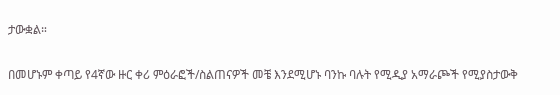ታውቋል።

በመሆኑም ቀጣይ የ4ኛው ዙር ቀሪ ምዕራፎች/ስልጠናዎች መቼ እንደሚሆኑ ባንኩ ባሉት የሚዲያ አማራጮች የሚያስታውቅ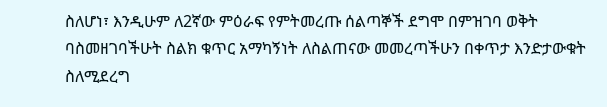ስለሆነ፣ እንዲሁም ለ2ኛው ምዕራፍ የምትመረጡ ሰልጣኞች ደግሞ በምዝገባ ወቅት ባስመዘገባችሁት ስልክ ቁጥር አማካኝነት ለስልጠናው መመረጣችሁን በቀጥታ እንድታውቁት ስለሚደረግ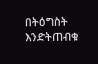በትዕግስት እንድትጠብቁ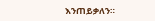እንጠይቃለን።